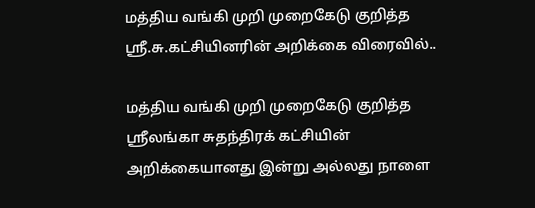மத்திய வங்கி முறி முறைகேடு குறித்த ஸ்ரீ.சு.கட்சியினரின் அறிக்கை விரைவில்..

மத்திய வங்கி முறி முறைகேடு குறித்த ஸ்ரீலங்கா சுதந்திரக் கட்சியின் அறிக்கையானது இன்று அல்லது நாளை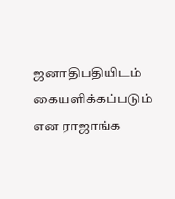ஜனாதிபதியிடம் கையளிக்கப்படும் என ராஜாங்க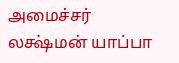அமைச்சர் லக்ஷ்மன் யாப்பா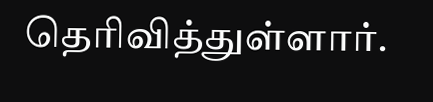தெரிவித்துள்ளார்.